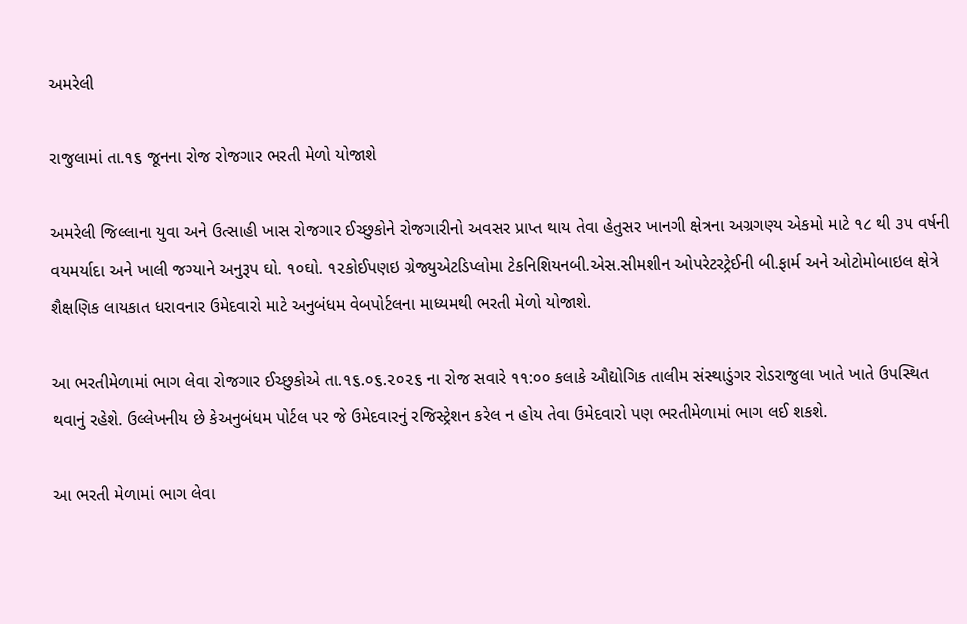અમરેલી

રાજુલામાં તા.૧૬ જૂનના રોજ રોજગાર ભરતી મેળો યોજાશે

અમરેલી જિલ્લાના યુવા અને ઉત્સાહી ખાસ રોજગાર ઈચ્છુકોને રોજગારીનો અવસર પ્રાપ્ત થાય તેવા હેતુસર ખાનગી ક્ષેત્રના અગ્રગણ્ય એકમો માટે ૧૮ થી ૩૫ વર્ષની વયમર્યાદા અને ખાલી જગ્યાને અનુરૂપ ઘો. ૧૦ઘો. ૧૨કોઈપણઇ ગ્રેજ્યુએટડિપ્લોમા ટેકનિશિયનબી.એસ.સીમશીન ઓપરેટરટ્રેઈની બી.ફાર્મ અને ઓટોમોબાઇલ ક્ષેત્રે શૈક્ષણિક લાયકાત ધરાવનાર ઉમેદવારો માટે અનુબંધમ વેબપોર્ટલના માધ્યમથી ભરતી મેળો યોજાશે.

આ ભરતીમેળામાં ભાગ લેવા રોજગાર ઈચ્છુકોએ તા.૧૬.૦૬.૨૦૨૬ ના રોજ સવારે ૧૧:૦૦ કલાકે ઔદ્યોગિક તાલીમ સંસ્થાડુંગર રોડરાજુલા ખાતે ખાતે ઉપસ્થિત થવાનું રહેશે. ઉલ્લેખનીય છે કેઅનુબંધમ પોર્ટલ પર જે ઉમેદવારનું રજિસ્ટ્રેશન કરેલ ન હોય તેવા ઉમેદવારો પણ ભરતીમેળામાં ભાગ લઈ શકશે.

આ ભરતી મેળામાં ભાગ લેવા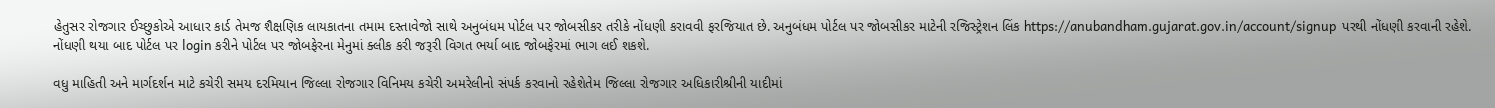હેતુસર રોજગાર ઈચ્છુકોએ આધાર કાર્ડ તેમજ શૈક્ષણિક લાયકાતના તમામ દસ્તાવેજો સાથે અનુબંધમ પોર્ટલ પર જોબસીકર તરીકે નોંધણી કરાવવી ફરજિયાત છે. અનુબંધમ પોર્ટલ પર જોબસીકર માટેની રજિસ્ટ્રેશન લિંક https://anubandham.gujarat.gov.in/account/signup  પરથી નોંધણી કરવાની રહેશે. નોંધણી થયા બાદ પોર્ટલ પર login કરીને પોર્ટલ પર જોબફેરના મેનુમાં ક્લીક કરી જરૂરી વિગત ભર્યા બાદ જોબફેરમાં ભાગ લઈ શકશે.

વધુ માહિતી અને માર્ગદર્શન માટે કચેરી સમય દરમિયાન જિલ્લા રોજગાર વિનિમય કચેરી અમરેલીનો સંપર્ક કરવાનો રહેશેતેમ જિલ્લા રોજગાર અધિકારીશ્રીની યાદીમાં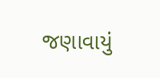જણાવાયું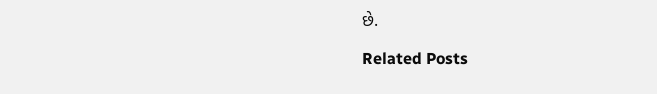છે.

Related Posts